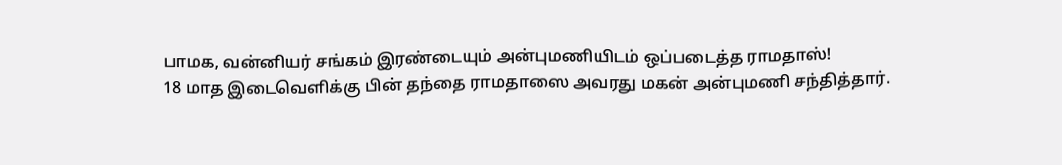பாமக, வன்னியர் சங்கம் இரண்டையும் அன்புமணியிடம் ஒப்படைத்த ராமதாஸ்!
18 மாத இடைவெளிக்கு பின் தந்தை ராமதாஸை அவரது மகன் அன்புமணி சந்தித்தார்.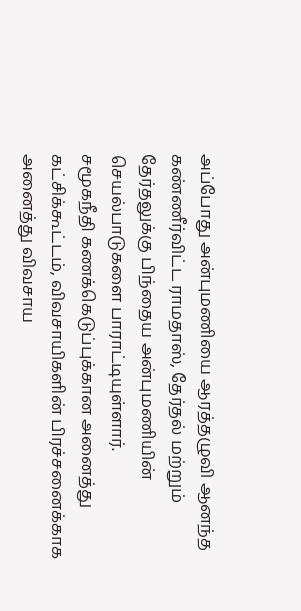அப்போது அன்புமணியை ஆரத்தழுவி ஆனந்த கண்ணீர்விட்ட ராமதாஸ், தேர்தல் மற்றும் தேர்தலுக்கு பிந்தைய அன்புமணியின் செயல்பாடுகளை பாராட்டியுள்ளார்.
சமூகநீதி கணக்கெடுப்புக்கான அனைத்து கட்சிக்கூட்டம், விவசாயிகளின் பிரச்சனைக்காக அனைத்து விவசாய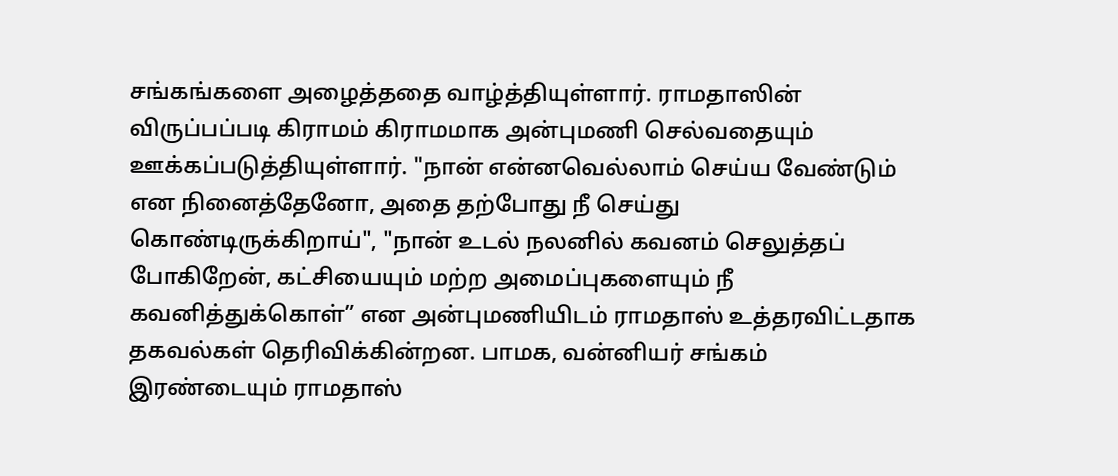சங்கங்களை அழைத்ததை வாழ்த்தியுள்ளார். ராமதாஸின் விருப்பப்படி கிராமம் கிராமமாக அன்புமணி செல்வதையும் ஊக்கப்படுத்தியுள்ளார். "நான் என்னவெல்லாம் செய்ய வேண்டும் என நினைத்தேனோ, அதை தற்போது நீ செய்து கொண்டிருக்கிறாய்", "நான் உடல் நலனில் கவனம் செலுத்தப் போகிறேன், கட்சியையும் மற்ற அமைப்புகளையும் நீ கவனித்துக்கொள்” என அன்புமணியிடம் ராமதாஸ் உத்தரவிட்டதாக தகவல்கள் தெரிவிக்கின்றன. பாமக, வன்னியர் சங்கம் இரண்டையும் ராமதாஸ்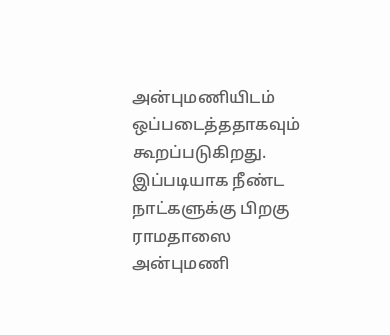அன்புமணியிடம் ஒப்படைத்ததாகவும் கூறப்படுகிறது.
இப்படியாக நீண்ட நாட்களுக்கு பிறகு ராமதாஸை அன்புமணி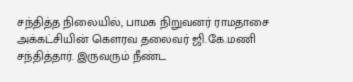சந்தித்த நிலையில், பாமக நிறுவனர் ராமதாசை அக்கட்சியின் கெளரவ தலைவர் ஜி.கே.மணி சந்தித்தார். இருவரும் நீண்ட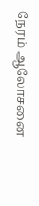நேரம் ஆலோசனை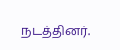நடத்தினர்.